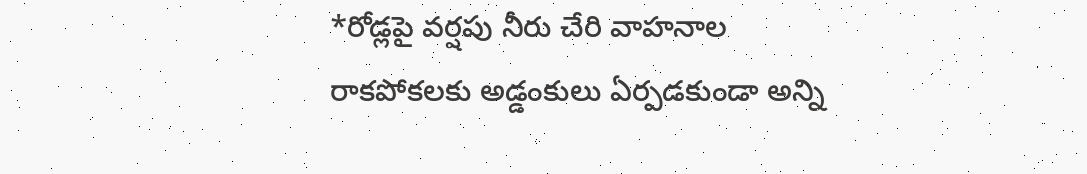*రోడ్లపై వర్షపు నీరు చేరి వాహనాల రాకపోకలకు అడ్డంకులు ఏర్పడకుండా అన్ని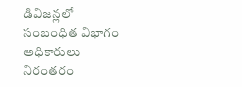డివిజన్లలో సంబంధిత విభాగం అధికారులు నిరంతరం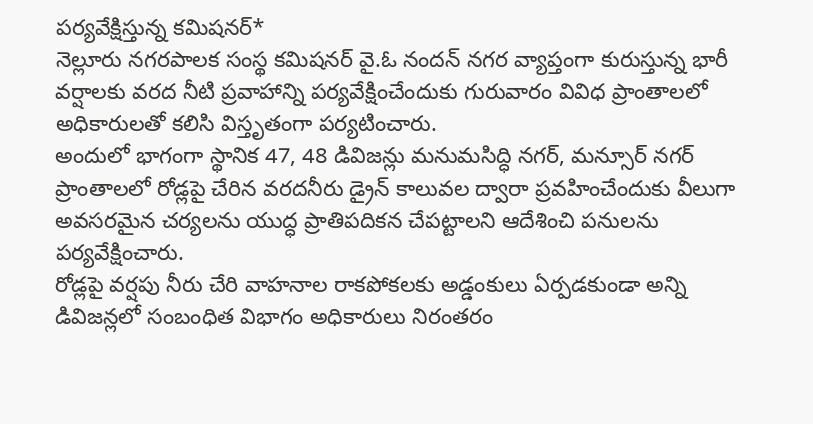పర్యవేక్షిస్తున్న కమిషనర్*
నెల్లూరు నగరపాలక సంస్థ కమిషనర్ వై.ఓ నందన్ నగర వ్యాప్తంగా కురుస్తున్న భారీ వర్షాలకు వరద నీటి ప్రవాహాన్ని పర్యవేక్షించేందుకు గురువారం వివిధ ప్రాంతాలలో అధికారులతో కలిసి విస్తృతంగా పర్యటించారు.
అందులో భాగంగా స్థానిక 47, 48 డివిజన్లు మనుమసిద్ధి నగర్, మన్సూర్ నగర్ ప్రాంతాలలో రోడ్లపై చేరిన వరదనీరు డ్రైన్ కాలువల ద్వారా ప్రవహించేందుకు వీలుగా అవసరమైన చర్యలను యుద్ధ ప్రాతిపదికన చేపట్టాలని ఆదేశించి పనులను పర్యవేక్షించారు.
రోడ్లపై వర్షపు నీరు చేరి వాహనాల రాకపోకలకు అడ్డంకులు ఏర్పడకుండా అన్ని డివిజన్లలో సంబంధిత విభాగం అధికారులు నిరంతరం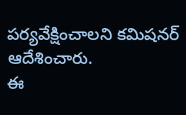పర్యవేక్షించాలని కమిషనర్ ఆదేశించారు.
ఈ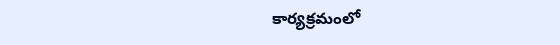కార్యక్రమంలో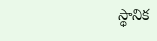స్థానిక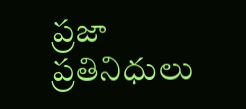ప్రజా ప్రతినిధులు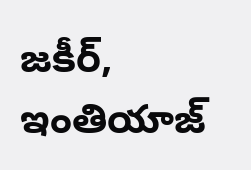జకీర్, ఇంతియాజ్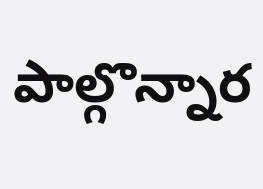పాల్గొన్నార